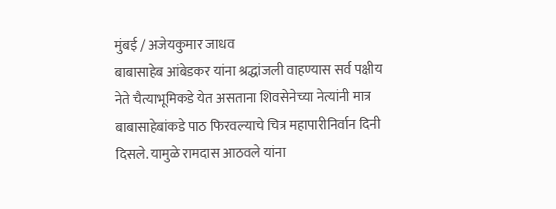मुंबई / अजेयकुमार जाधव
बाबासाहेब आंबेडकर यांना श्रद्धांजली वाहण्यास सर्व पक्षीय नेते चैत्याभूमिकडे येत असताना शिवसेनेच्या नेत्यांनी मात्र बाबासाहेबांकडे पाठ फिरवल्याचे चित्र महापारीनिर्वान दिनी दिसले. यामुळे रामदास आठवले यांना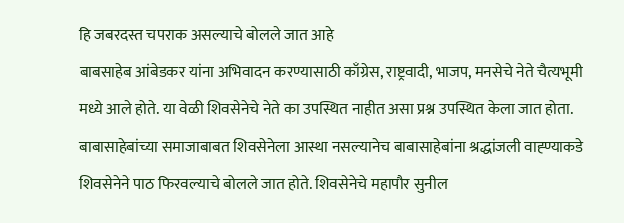हि जबरदस्त चपराक असल्याचे बोलले जात आहे
बाबसाहेब आंबेडकर यांना अभिवादन करण्यासाठी काँग्रेस, राष्ट्रवादी, भाजप, मनसेचे नेते चैत्यभूमी मध्ये आले होते. या वेळी शिवसेनेचे नेते का उपस्थित नाहीत असा प्रश्न उपस्थित केला जात होता. बाबासाहेबांच्या समाजाबाबत शिवसेनेला आस्था नसल्यानेच बाबासाहेबांना श्रद्धांजली वाह्ण्याकडे शिवसेनेने पाठ फिरवल्याचे बोलले जात होते. शिवसेनेचे महापौर सुनील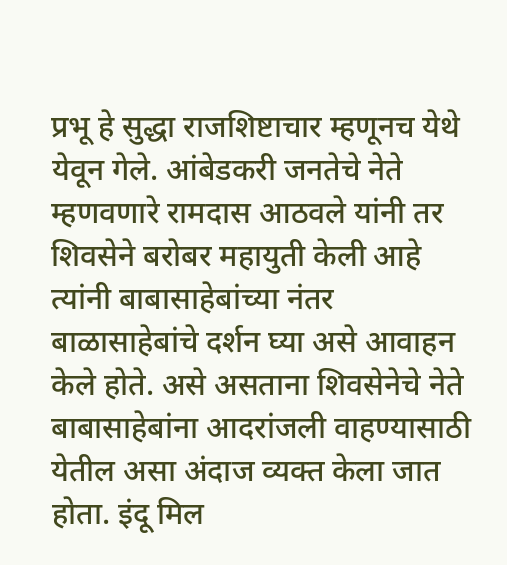प्रभू हे सुद्धा राजशिष्टाचार म्हणूनच येथे येवून गेले. आंबेडकरी जनतेचे नेते म्हणवणारे रामदास आठवले यांनी तर शिवसेने बरोबर महायुती केली आहे त्यांनी बाबासाहेबांच्या नंतर बाळासाहेबांचे दर्शन घ्या असे आवाहन केले होते. असे असताना शिवसेनेचे नेते बाबासाहेबांना आदरांजली वाहण्यासाठी येतील असा अंदाज व्यक्त केला जात होता. इंदू मिल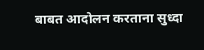बाबत आदोलन करताना सुध्दा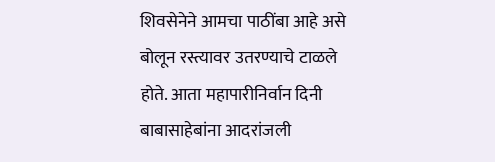शिवसेनेने आमचा पाठींबा आहे असे बोलून रस्त्यावर उतरण्याचे टाळले होते. आता महापारीनिर्वान दिनी बाबासाहेबांना आदरांजली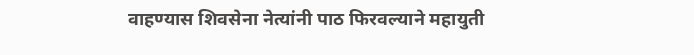वाहण्यास शिवसेना नेत्यांनी पाठ फिरवल्याने महायुती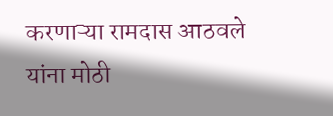करणाऱ्या रामदास आठवले यांना मोठी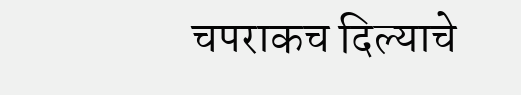चपराकच दिल्याचे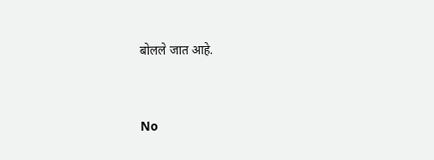बोलले जात आहे.


No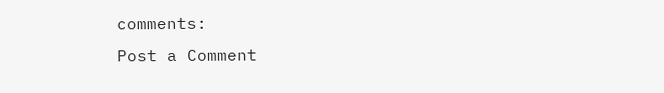comments:
Post a Comment